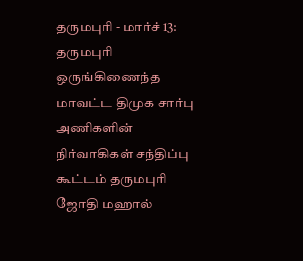தருமபுரி - மார்ச் 13:
தருமபுரி ஒருங்கிணைந்த மாவட்ட திமுக சார்பு அணிகளின் நிர்வாகிகள் சந்திப்பு கூட்டம் தருமபுரி ஜோதி மஹால்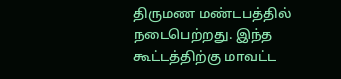திருமண மண்டபத்தில் நடைபெற்றது. இந்த கூட்டத்திற்கு மாவட்ட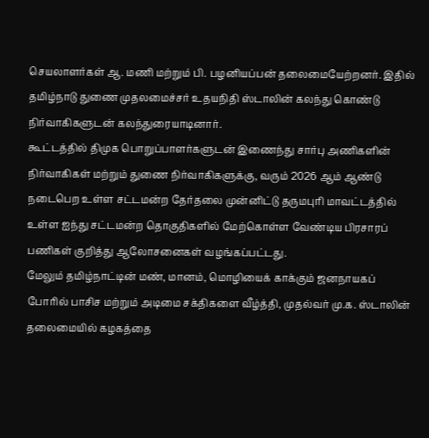செயலாளர்கள் ஆ. மணி மற்றும் பி. பழனியப்பன் தலைமையேற்றனர். இதில் தமிழ்நாடு துணை முதலமைச்சர் உதயநிதி ஸ்டாலின் கலந்து கொண்டு நிர்வாகிகளுடன் கலந்துரையாடினார்.
கூட்டத்தில் திமுக பொறுப்பாளர்களுடன் இணைந்து சார்பு அணிகளின் நிர்வாகிகள் மற்றும் துணை நிர்வாகிகளுக்கு, வரும் 2026 ஆம் ஆண்டு நடைபெற உள்ள சட்டமன்ற தேர்தலை முன்னிட்டு தருமபுரி மாவட்டத்தில் உள்ள ஐந்து சட்டமன்ற தொகுதிகளில் மேற்கொள்ள வேண்டிய பிரசாரப் பணிகள் குறித்து ஆலோசனைகள் வழங்கப்பட்டது.
மேலும் தமிழ்நாட்டின் மண், மானம், மொழியைக் காக்கும் ஜனநாயகப் போரில் பாசிச மற்றும் அடிமை சக்திகளை வீழ்த்தி, முதல்வர் மு.க. ஸ்டாலின் தலைமையில் கழகத்தை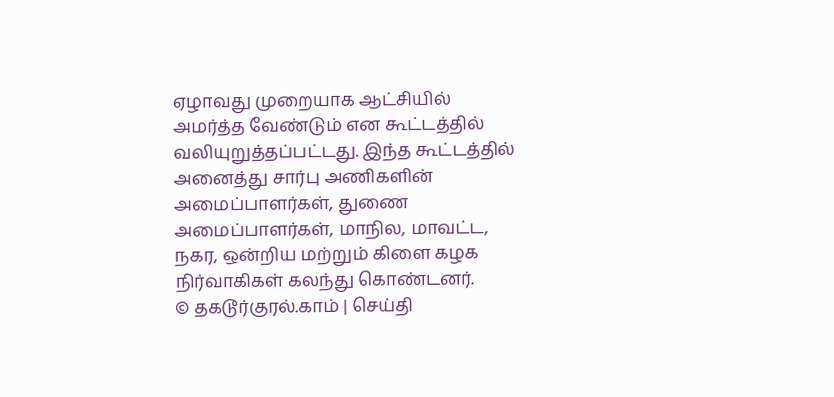ஏழாவது முறையாக ஆட்சியில் அமர்த்த வேண்டும் என கூட்டத்தில் வலியுறுத்தப்பட்டது. இந்த கூட்டத்தில் அனைத்து சார்பு அணிகளின் அமைப்பாளர்கள், துணை அமைப்பாளர்கள், மாநில, மாவட்ட, நகர, ஒன்றிய மற்றும் கிளை கழக நிர்வாகிகள் கலந்து கொண்டனர்.
© தகடூர்குரல்.காம் | செய்தி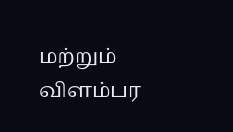மற்றும் விளம்பர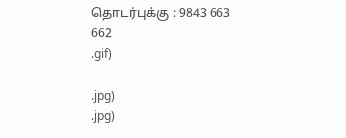தொடர்புக்கு : 9843 663 662
.gif)

.jpg)
.jpg)